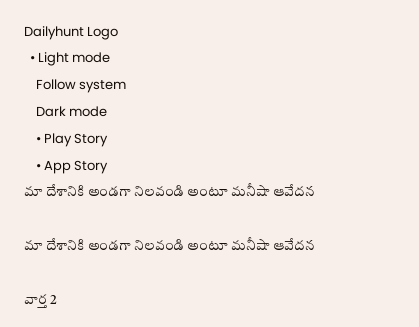Dailyhunt Logo
  • Light mode
    Follow system
    Dark mode
    • Play Story
    • App Story
మా దేశానికి అండగా నిలవండి అంటూ మనీషా ఆవేదన

మా దేశానికి అండగా నిలవండి అంటూ మనీషా ఆవేదన

వార్త 2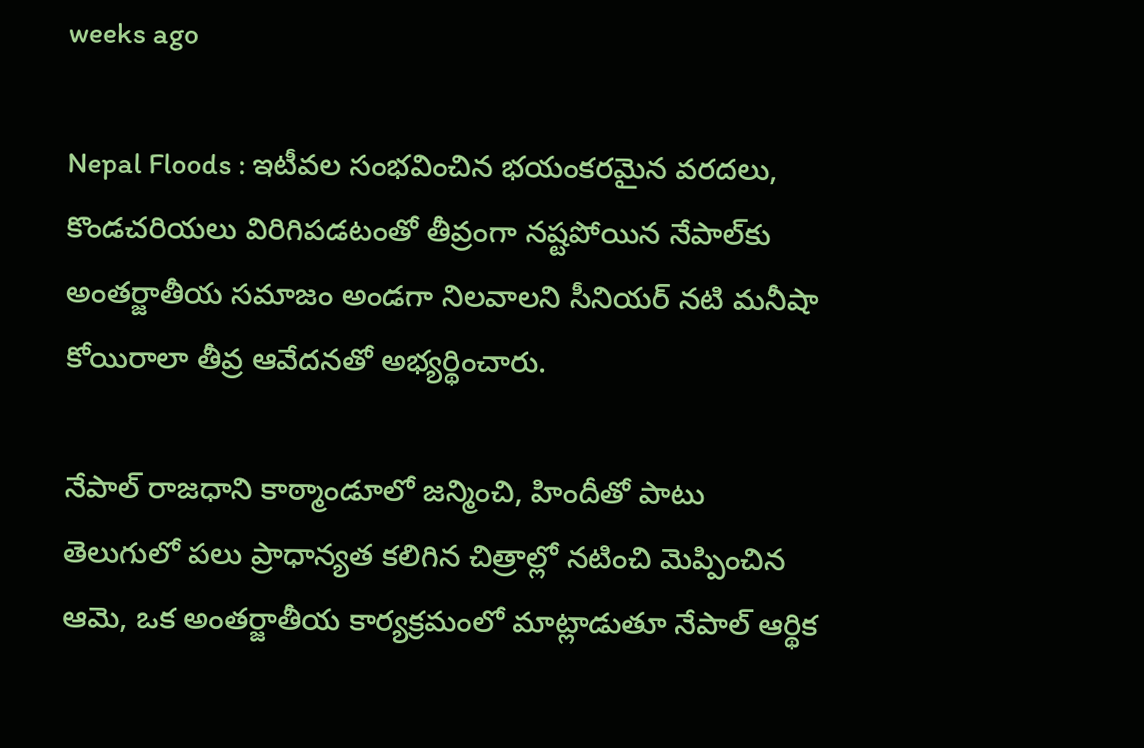weeks ago

Nepal Floods : ఇటీవల సంభవించిన భయంకరమైన వరదలు, కొండచరియలు విరిగిపడటంతో తీవ్రంగా నష్టపోయిన నేపాల్‌కు అంతర్జాతీయ సమాజం అండగా నిలవాలని సీనియర్ నటి మనీషా కోయిరాలా తీవ్ర ఆవేదనతో అభ్యర్థించారు.

నేపాల్ రాజధాని కాఠ్మాండూలో జన్మించి, హిందీతో పాటు తెలుగులో పలు ప్రాధాన్యత కలిగిన చిత్రాల్లో నటించి మెప్పించిన ఆమె, ఒక అంతర్జాతీయ కార్యక్రమంలో మాట్లాడుతూ నేపాల్ ఆర్థిక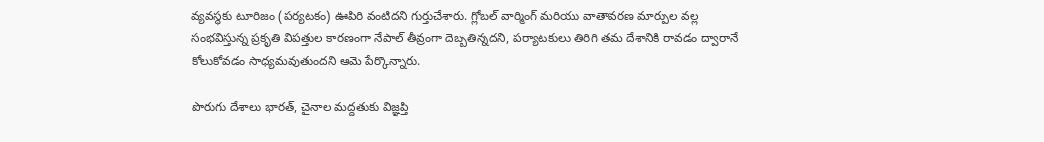వ్యవస్థకు టూరిజం (పర్యటకం) ఊపిరి వంటిదని గుర్తుచేశారు. గ్లోబల్ వార్మింగ్ మరియు వాతావరణ మార్పుల వల్ల సంభవిస్తున్న ప్రకృతి విపత్తుల కారణంగా నేపాల్ తీవ్రంగా దెబ్బతిన్నదని, పర్యాటకులు తిరిగి తమ దేశానికి రావడం ద్వారానే కోలుకోవడం సాధ్యమవుతుందని ఆమె పేర్కొన్నారు.

పొరుగు దేశాలు భారత్, చైనాల మద్దతుకు విజ్ఞప్తి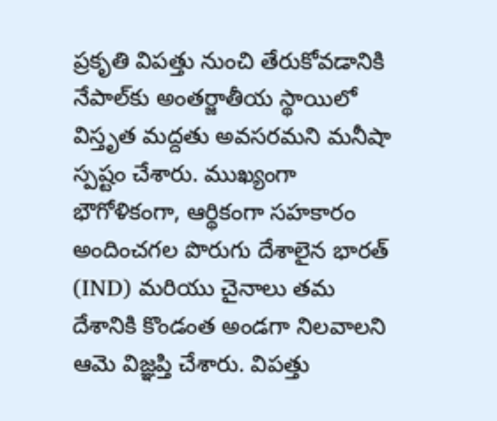ప్రకృతి విపత్తు నుంచి తేరుకోవడానికి నేపాల్‌కు అంతర్జాతీయ స్థాయిలో విస్తృత మద్దతు అవసరమని మనీషా స్పష్టం చేశారు. ముఖ్యంగా భౌగోళికంగా, ఆర్థికంగా సహకారం అందించగల పొరుగు దేశాలైన భారత్ (IND) మరియు చైనాలు తమ దేశానికి కొండంత అండగా నిలవాలని ఆమె విజ్ఞప్తి చేశారు. విపత్తు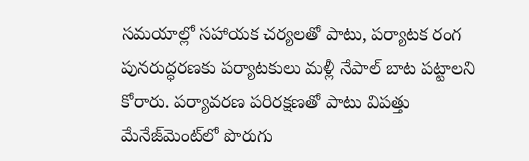సమయాల్లో సహాయక చర్యలతో పాటు, పర్యాటక రంగ పునరుద్ధరణకు పర్యాటకులు మళ్లీ నేపాల్ బాట పట్టాలని కోరారు. పర్యావరణ పరిరక్షణతో పాటు విపత్తు మేనేజ్‌మెంట్‌లో పొరుగు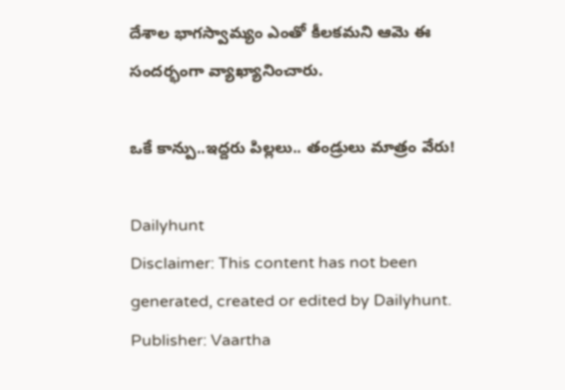దేశాల భాగస్వామ్యం ఎంతో కీలకమని ఆమె ఈ సందర్భంగా వ్యాఖ్యానించారు.

ఒకే కాన్పు..ఇద్దరు పిల్లలు.. తండ్రులు మాత్రం వేరు!

Dailyhunt
Disclaimer: This content has not been generated, created or edited by Dailyhunt. Publisher: Vaartha